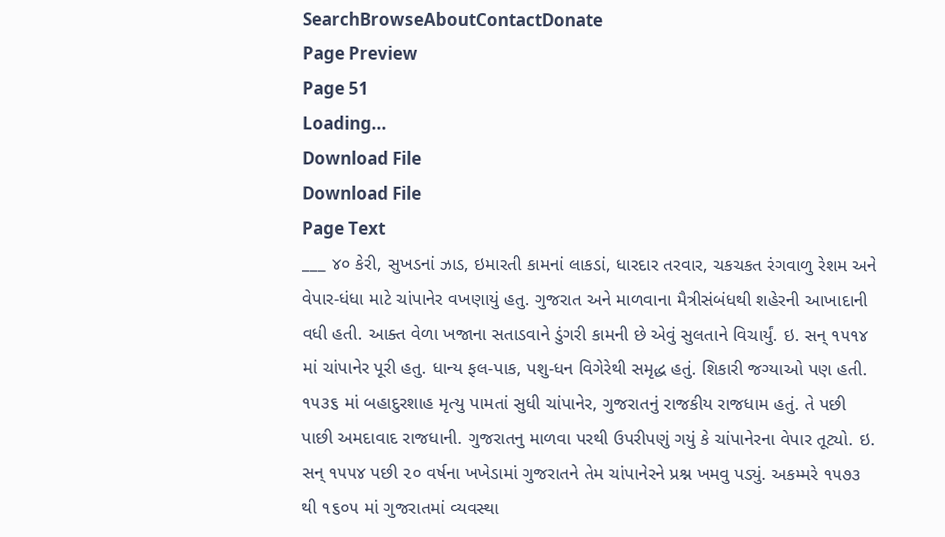SearchBrowseAboutContactDonate
Page Preview
Page 51
Loading...
Download File
Download File
Page Text
___ ૪૦ કેરી, સુખડનાં ઝાડ, ઇમારતી કામનાં લાકડાં, ધારદાર તરવાર, ચકચકત રંગવાળુ રેશમ અને વેપાર-ધંધા માટે ચાંપાનેર વખણાયું હતુ. ગુજરાત અને માળવાના મૈત્રીસંબંધથી શહેરની આખાદાની વધી હતી. આક્ત વેળા ખજાના સતાડવાને ડુંગરી કામની છે એવું સુલતાને વિચાર્યું. ઇ. સન્ ૧૫૧૪ માં ચાંપાનેર પૂરી હતુ. ધાન્ય ફલ-પાક, પશુ-ધન વિગેરેથી સમૃદ્ધ હતું. શિકારી જગ્યાઓ પણ હતી. ૧૫૩૬ માં બહાદુરશાહ મૃત્યુ પામતાં સુધી ચાંપાનેર, ગુજરાતનું રાજકીય રાજધામ હતું. તે પછી પાછી અમદાવાદ રાજધાની. ગુજરાતનુ માળવા પરથી ઉપરીપણું ગયું કે ચાંપાનેરના વેપાર તૂટ્યો. ઇ. સન્ ૧૫૫૪ પછી ૨૦ વર્ષના ખખેડામાં ગુજરાતને તેમ ચાંપાનેરને પ્રશ્ન ખમવુ પડ્યું. અકમ્મરે ૧૫૭૩ થી ૧૬૦૫ માં ગુજરાતમાં વ્યવસ્થા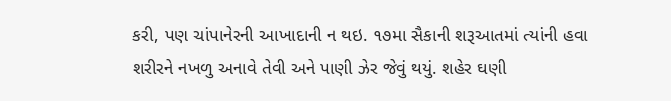કરી, પણ ચાંપાનેરની આખાદાની ન થઇ. ૧૭મા સૈકાની શરૂઆતમાં ત્યાંની હવા શરીરને નખળુ અનાવે તેવી અને પાણી ઝેર જેવું થયું. શહેર ઘણી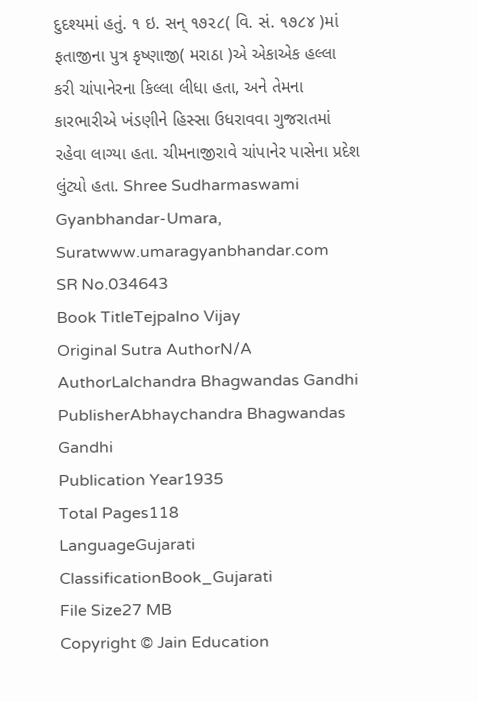દુદશ્યમાં હતું. ૧ ઇ. સન્ ૧૭૨૮( વિ. સં. ૧૭૮૪ )માં ફતાજીના પુત્ર કૃષ્ણાજી( મરાઠા )એ એકાએક હલ્લા કરી ચાંપાનેરના કિલ્લા લીધા હતા, અને તેમના કારભારીએ ખંડણીને હિસ્સા ઉધરાવવા ગુજરાતમાં રહેવા લાગ્યા હતા. ચીમનાજીરાવે ચાંપાનેર પાસેના પ્રદેશ લુંટ્યો હતા. Shree Sudharmaswami Gyanbhandar-Umara, Suratwww.umaragyanbhandar.com
SR No.034643
Book TitleTejpalno Vijay
Original Sutra AuthorN/A
AuthorLalchandra Bhagwandas Gandhi
PublisherAbhaychandra Bhagwandas Gandhi
Publication Year1935
Total Pages118
LanguageGujarati
ClassificationBook_Gujarati
File Size27 MB
Copyright © Jain Education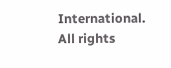International. All rights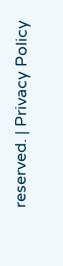reserved. | Privacy Policy